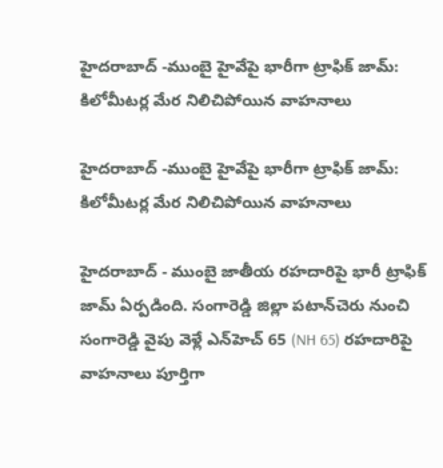హైదరాబాద్ -ముంబై హైవేపై భారీగా ట్రాఫిక్ జామ్: కిలోమీటర్ల మేర నిలిచిపోయిన వాహనాలు

హైదరాబాద్ -ముంబై హైవేపై భారీగా ట్రాఫిక్ జామ్: కిలోమీటర్ల మేర నిలిచిపోయిన వాహనాలు

హైదరాబాద్ - ముంబై జాతీయ రహదారిపై భారీ ట్రాఫిక్ జామ్ ఏర్పడింది. సంగారెడ్డి జిల్లా పటాన్‌చెరు నుంచి సంగారెడ్డి వైపు వెళ్లే ఎన్‌హెచ్ 65 (NH 65) రహదారిపై వాహనాలు పూర్తిగా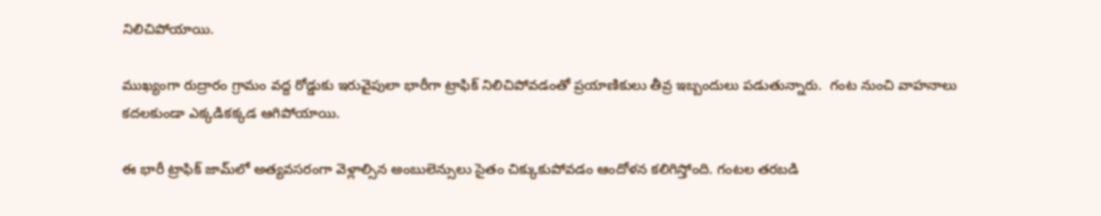నిలిచిపోయాయి.

ముఖ్యంగా రుద్రారం గ్రామం వద్ద రోడ్డుకు ఇరువైపులా భారీగా ట్రాఫిక్ నిలిచిపోవడంతో ప్రయాణికులు తీవ్ర ఇబ్బందులు పడుతున్నారు.  గంట నుంచి వాహనాలు కదలకుండా ఎక్కడికక్కడ ఆగిపోయాయి.

ఈ భారీ ట్రాఫిక్ జామ్‌లో అత్యవసరంగా వెళ్లాల్సిన అంబులెన్సులు సైతం చిక్కుకుపోవడం ఆందోళన కలిగిస్తోంది. గంటల తరబడి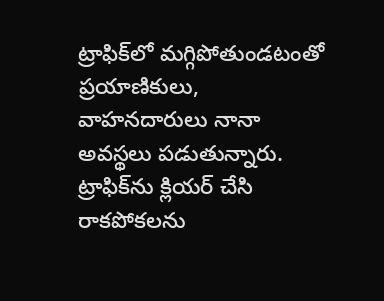ట్రాఫిక్‌లో మగ్గిపోతుండటంతో ప్రయాణికులు, వాహనదారులు నానా అవస్థలు పడుతున్నారు. ట్రాఫిక్‌ను క్లియర్ చేసి రాకపోకలను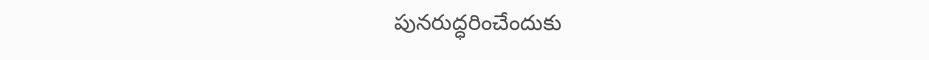పునరుద్ధరించేందుకు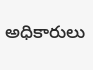అధికారులు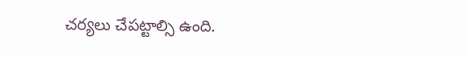చర్యలు చేపట్టాల్సి ఉంది.